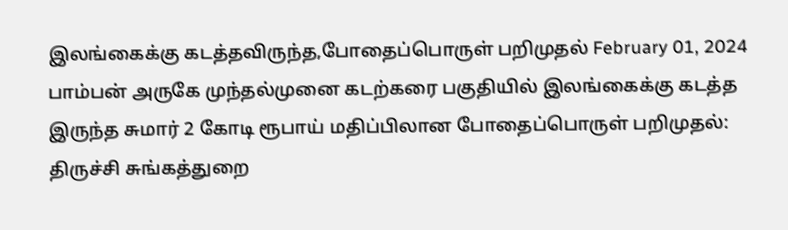இலங்கைக்கு கடத்தவிருந்த,போதைப்பொருள் பறிமுதல் February 01, 2024 பாம்பன் அருகே முந்தல்முனை கடற்கரை பகுதியில் இலங்கைக்கு கடத்த இருந்த சுமார் 2 கோடி ரூபாய் மதிப்பிலான போதைப்பொருள் பறிமுதல்: திருச்சி சுங்கத்துறை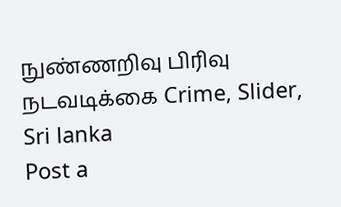நுண்ணறிவு பிரிவு நடவடிக்கை Crime, Slider, Sri lanka
Post a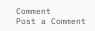Comment
Post a Comment